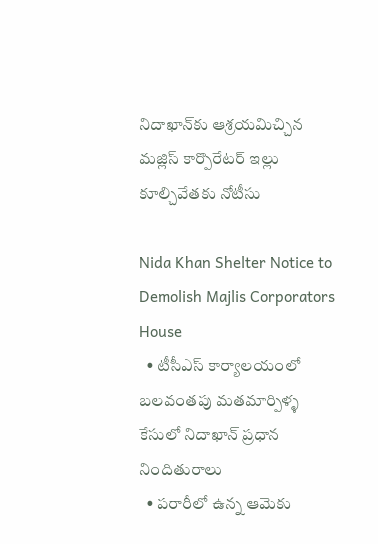నిదాఖాన్‌కు ఆశ్రయమిచ్చిన మజ్లిస్ కార్పొరేటర్ ఇల్లు కూల్చివేతకు నోటీసు

Nida Khan Shelter Notice to Demolish Majlis Corporators House
  • టీసీఎస్ కార్యాలయంలో బలవంతపు మతమార్పిళ్ళ కేసులో నిదాఖాన్ ప్రధాన నిందితురాలు
  • పరారీలో ఉన్న ఆమెకు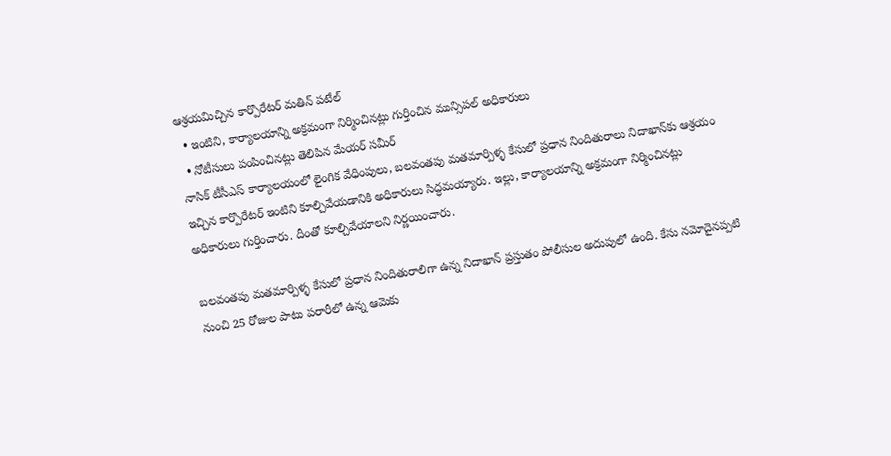ఆశ్రయమిచ్చిన కార్పొరేటర్ మతిన్ పటేల్
  • ఇంటిని, కార్యాలయాన్ని అక్రమంగా నిర్మించినట్లు గుర్తించిన మున్సిపల్ అధికారులు
  • నోటీసులు పంపించినట్లు తెలిపిన మేయర్ సమీర్
నాసిక్ టీసీఎస్ కార్యాలయంలో లైంగిక వేధింపులు, బలవంతపు మతమార్పిళ్ళ కేసులో ప్రధాన నిందితురాలు నిదాఖాన్‌కు ఆశ్రయం ఇచ్చిన కార్పొరేటర్ ఇంటిని కూల్చివేయడానికి అధికారులు సిద్ధమయ్యారు. ఇల్లు, కార్యాలయాన్ని అక్రమంగా నిర్మించినట్లు అధికారులు గుర్తించారు. దీంతో కూల్చివేయాలని నిర్ణయించారు.

బలవంతపు మతమార్పిళ్ళ కేసులో ప్రధాన నిందితురాలిగా ఉన్న నిదాఖాన్ ప్రస్తుతం పోలీసుల అదుపులో ఉంది. కేసు నమోదైనప్పటి నుంచి 25 రోజుల పాటు పరారీలో ఉన్న ఆమెకు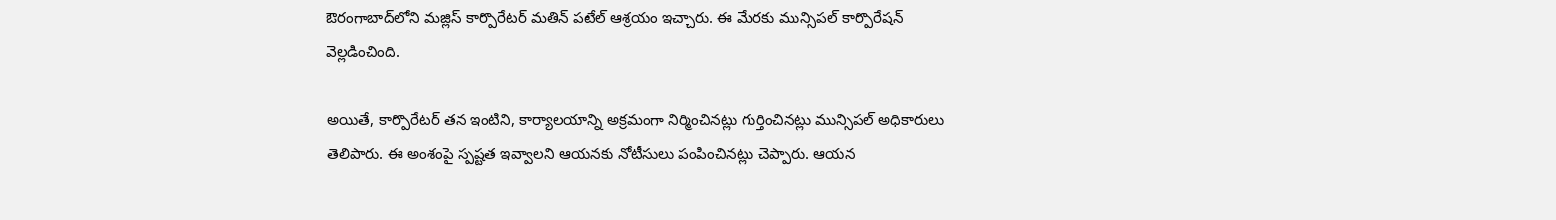ఔరంగాబాద్‌లోని మజ్లిస్ కార్పొరేటర్ మతిన్ పటేల్ ఆశ్రయం ఇచ్చారు. ఈ మేరకు మున్సిపల్ కార్పొరేషన్ వెల్లడించింది.

అయితే, కార్పొరేటర్ తన ఇంటిని, కార్యాలయాన్ని అక్రమంగా నిర్మించినట్లు గుర్తించినట్లు మున్సిపల్ అధికారులు తెలిపారు. ఈ అంశంపై స్పష్టత ఇవ్వాలని ఆయనకు నోటీసులు పంపించినట్లు చెప్పారు. ఆయన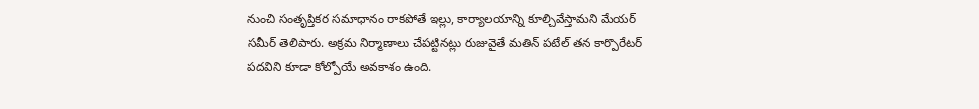నుంచి సంతృప్తికర సమాధానం రాకపోతే ఇల్లు, కార్యాలయాన్ని కూల్చివేస్తామని మేయర్ సమీర్ తెలిపారు. అక్రమ నిర్మాణాలు చేపట్టినట్లు రుజువైతే మతిన్ పటేల్ తన కార్పొరేటర్ పదవిని కూడా కోల్పోయే అవకాశం ఉంది.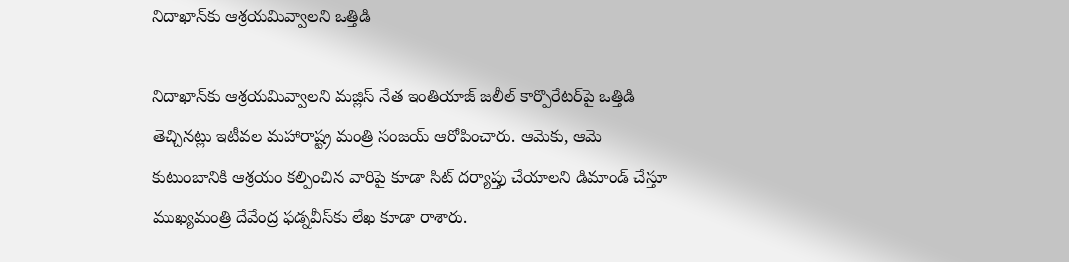నిదాఖాన్‌కు ఆశ్రయమివ్వాలని ఒత్తిడి

నిదాఖాన్‌కు ఆశ్రయమివ్వాలని మజ్లిస్ నేత ఇంతియాజ్ జలీల్ కార్పొరేటర్‌పై ఒత్తిడి తెచ్చినట్లు ఇటీవల మహారాష్ట్ర మంత్రి సంజయ్ ఆరోపించారు. ఆమెకు, ఆమె కుటుంబానికి ఆశ్రయం కల్పించిన వారిపై కూడా సిట్ దర్యాప్తు చేయాలని డిమాండ్ చేస్తూ ముఖ్యమంత్రి దేవేంద్ర ఫడ్నవీస్‌కు లేఖ కూడా రాశారు.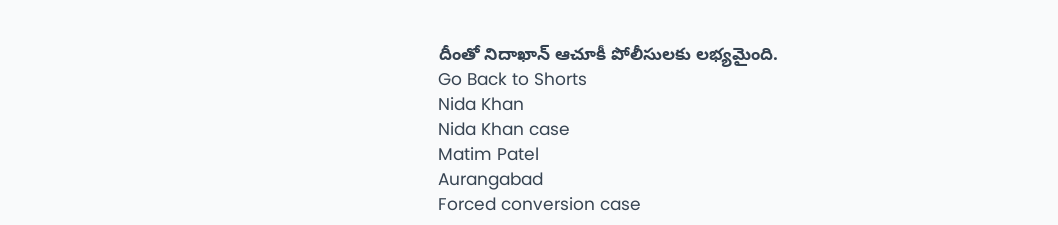దీంతో నిదాఖాన్ ఆచూకీ పోలీసులకు లభ్యమైంది.
Go Back to Shorts
Nida Khan
Nida Khan case
Matim Patel
Aurangabad
Forced conversion case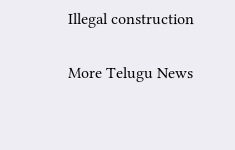Illegal construction

More Telugu News